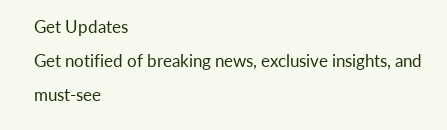Get Updates
Get notified of breaking news, exclusive insights, and must-see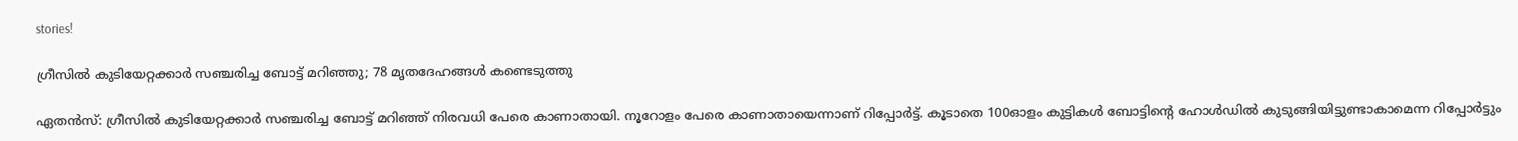stories!

ഗ്രീസില്‍ കുടിയേറ്റക്കാര്‍ സഞ്ചരിച്ച ബോട്ട് മറിഞ്ഞു; 78 മൃതദേഹങ്ങള്‍ കണ്ടെടുത്തു

ഏതന്‍സ്: ഗ്രീസില്‍ കുടിയേറ്റക്കാര്‍ സഞ്ചരിച്ച ബോട്ട് മറിഞ്ഞ് നിരവധി പേരെ കാണാതായി. നൂറോളം പേരെ കാണാതായെന്നാണ് റിപ്പോര്‍ട്ട്. കൂടാതെ 100ഓളം കുട്ടികള്‍ ബോട്ടിന്റെ ഹോള്‍ഡില്‍ കുടുങ്ങിയിട്ടുണ്ടാകാമെന്ന റിപ്പോര്‍ട്ടും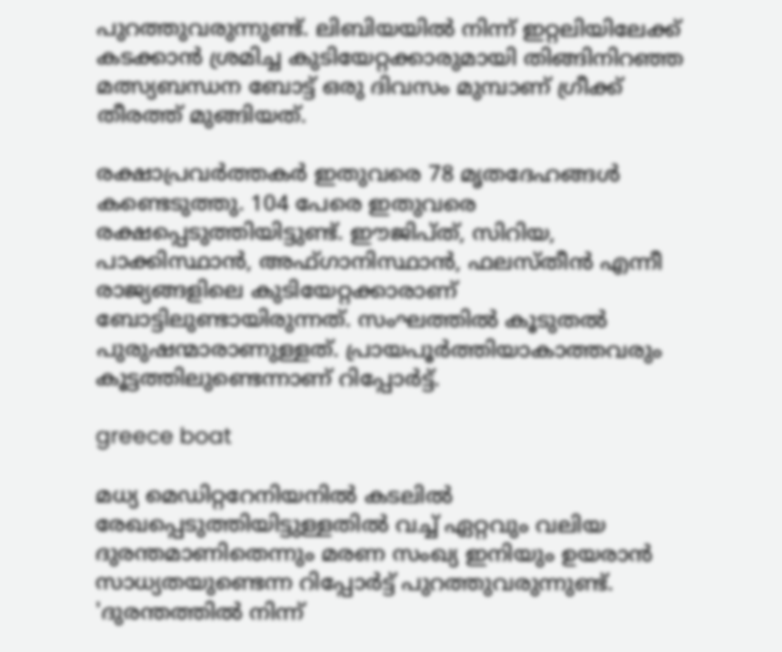പുറത്തുവരുന്നുണ്ട്. ലിബിയയില്‍ നിന്ന് ഇറ്റലിയിലേക്ക് കടക്കാന്‍ ശ്രമിച്ച കുടിയേറ്റക്കാരുമായി തിങ്ങിനിറഞ്ഞ മത്സ്യബന്ധന ബോട്ട് ഒരു ദിവസം മുമ്പാണ് ഗ്രീക്ക് തീരത്ത് മുങ്ങിയത്.

രക്ഷാപ്രവര്‍ത്തകര്‍ ഇതുവരെ 78 മൃതദേഹങ്ങള്‍ കണ്ടെടുത്തു. 104 പേരെ ഇതുവരെ രക്ഷപ്പെടുത്തിയിട്ടുണ്ട്. ഈജിപ്ത്, സിറിയ, പാക്കിസ്ഥാന്‍, അഫ്ഗാനിസ്ഥാന്‍, ഫലസ്തീന്‍ എന്നീ രാജ്യങ്ങളിലെ കുടിയേറ്റക്കാരാണ് ബോട്ടിലുണ്ടായിരുന്നത്. സംഘത്തില്‍ കൂടുതല്‍ പുരുഷന്മാരാണുള്ളത്. പ്രായപൂര്‍ത്തിയാകാത്തവരും കൂട്ടത്തിലുണ്ടെന്നാണ് റിപ്പോര്‍ട്ട്.

greece boat

മധ്യ മെഡിറ്ററേനിയനില്‍ കടലില്‍ രേഖപ്പെടുത്തിയിട്ടുള്ളതില്‍ വച്ച് ഏറ്റവും വലിയ ദുരന്തമാണിതെന്നും മരണ സംഖ്യ ഇനിയും ഉയരാൻ സാധ്യതയുണ്ടെന്ന റിപ്പോര്‍ട്ട് പുറത്തുവരുന്നുണ്ട്. 'ദുരന്തത്തില്‍ നിന്ന്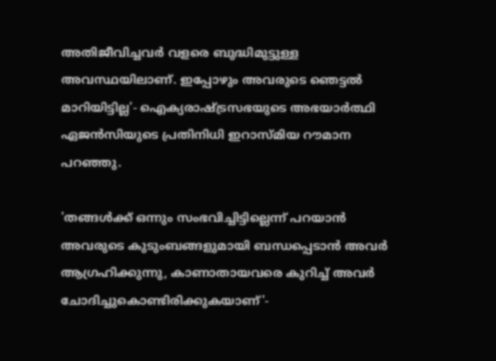അതിജീവിച്ചവര്‍ വളരെ ബുദ്ധിമുട്ടുള്ള അവസ്ഥയിലാണ്. ഇപ്പോഴും അവരുടെ ഞെട്ടല്‍ മാറിയിട്ടില്ല'- ഐക്യരാഷ്ട്രസഭയുടെ അഭയാര്‍ത്ഥി ഏജന്‍സിയുടെ പ്രതിനിധി ഇറാസ്മിയ റൗമാന പറഞ്ഞു.

'തങ്ങള്‍ക്ക് ഒന്നും സംഭവിച്ചിട്ടില്ലെന്ന് പറയാന്‍ അവരുടെ കുടുംബങ്ങളുമായി ബന്ധപ്പെടാന്‍ അവര്‍ ആഗ്രഹിക്കുന്നു, കാണാതായവരെ കുറിച്ച് അവര്‍ ചോദിച്ചുകൊണ്ടിരിക്കുകയാണ്'-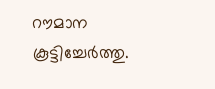റൗമാന കൂട്ടിച്ചേര്‍ത്തു.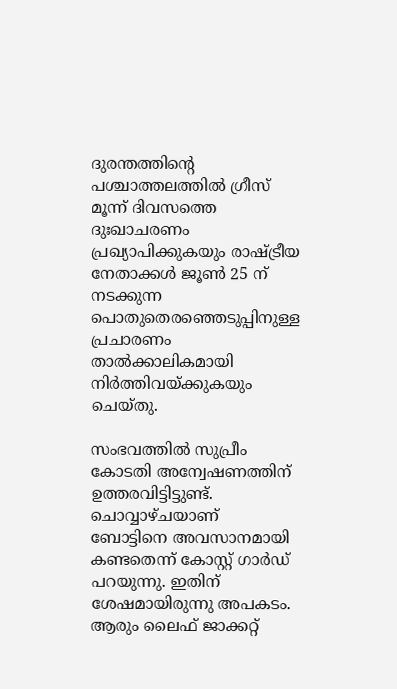ദുരന്തത്തിന്റെ പശ്ചാത്തലത്തില്‍ ഗ്രീസ് മൂന്ന് ദിവസത്തെ ദുഃഖാചരണം പ്രഖ്യാപിക്കുകയും രാഷ്ട്രീയ നേതാക്കൾ ജൂണ്‍ 25 ന് നടക്കുന്ന പൊതുതെരഞ്ഞെടുപ്പിനുള്ള പ്രചാരണം താല്‍ക്കാലികമായി നിര്‍ത്തിവയ്ക്കുകയും ചെയ്തു.

സംഭവത്തില്‍ സുപ്രീം കോടതി അന്വേഷണത്തിന് ഉത്തരവിട്ടിട്ടുണ്ട്. ചൊവ്വാഴ്ചയാണ് ബോട്ടിനെ അവസാനമായി കണ്ടതെന്ന് കോസ്റ്റ് ഗാര്‍ഡ് പറയുന്നു. ഇതിന് ശേഷമായിരുന്നു അപകടം. ആരും ലൈഫ് ജാക്കറ്റ്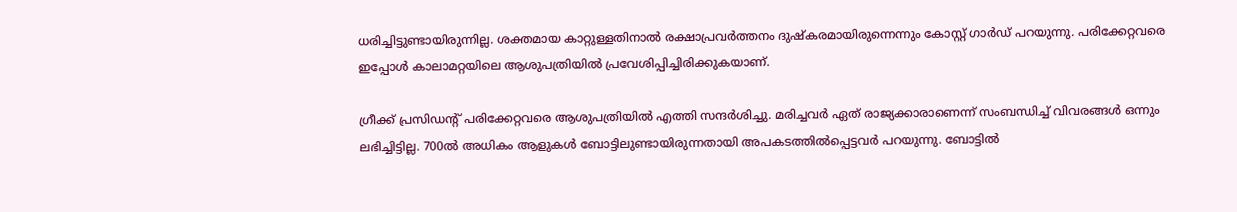ധരിച്ചിട്ടുണ്ടായിരുന്നില്ല. ശക്തമായ കാറ്റുള്ളതിനാല്‍ രക്ഷാപ്രവര്‍ത്തനം ദുഷ്‌കരമായിരുന്നെന്നും കോസ്റ്റ് ഗാര്‍ഡ് പറയുന്നു. പരിക്കേറ്റവരെ ഇപ്പോള്‍ കാലാമറ്റയിലെ ആശുപത്രിയില്‍ പ്രവേശിപ്പിച്ചിരിക്കുകയാണ്.

ഗ്രീക്ക് പ്രസിഡന്റ് പരിക്കേറ്റവരെ ആശുപത്രിയില്‍ എത്തി സന്ദര്‍ശിച്ചു. മരിച്ചവര്‍ ഏത് രാജ്യക്കാരാണെന്ന് സംബന്ധിച്ച് വിവരങ്ങള്‍ ഒന്നും ലഭിച്ചിട്ടില്ല. 700ല്‍ അധികം ആളുകള്‍ ബോട്ടിലുണ്ടായിരുന്നതായി അപകടത്തില്‍പ്പെട്ടവര്‍ പറയുന്നു. ബോട്ടില്‍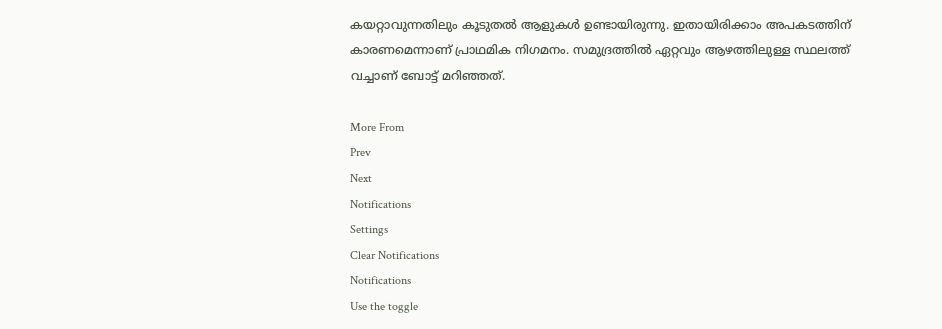കയറ്റാവുന്നതിലും കൂടുതല്‍ ആളുകള്‍ ഉണ്ടായിരുന്നു. ഇതായിരിക്കാം അപകടത്തിന് കാരണമെന്നാണ് പ്രാഥമിക നിഗമനം. സമുദ്രത്തില്‍ ഏറ്റവും ആഴത്തിലുള്ള സ്ഥലത്ത് വച്ചാണ് ബോട്ട് മറിഞ്ഞത്.

More From
Prev
Next
Notifications
Settings
Clear Notifications
Notifications
Use the toggle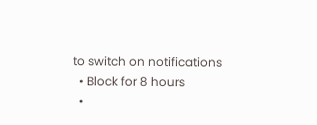to switch on notifications
  • Block for 8 hours
  •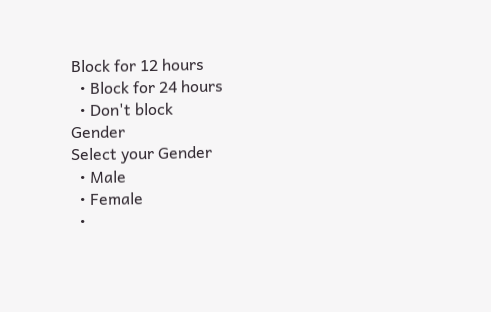Block for 12 hours
  • Block for 24 hours
  • Don't block
Gender
Select your Gender
  • Male
  • Female
  •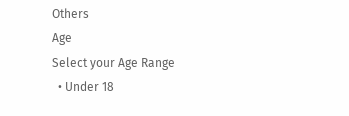Others
Age
Select your Age Range
  • Under 18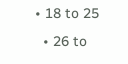• 18 to 25
  • 26 to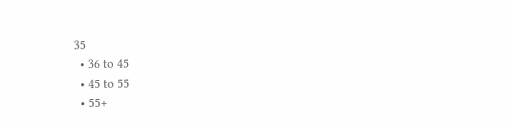35
  • 36 to 45
  • 45 to 55
  • 55+